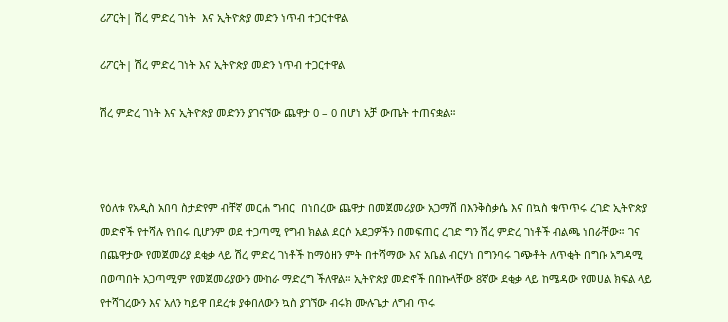ሪፖርት| ሽረ ምድረ ገነት  እና ኢትዮጵያ መድን ነጥብ ተጋርተዋል

ሪፖርት| ሽረ ምድረ ገነት እና ኢትዮጵያ መድን ነጥብ ተጋርተዋል

ሽረ ምድረ ገነት እና ኢትዮጵያ መድንን ያገናኘው ጨዋታ 0 – 0 በሆነ አቻ ውጤት ተጠናቋል።



የዕለቱ የአዲስ አበባ ስታድየም ብቸኛ መርሐ ግብር  በነበረው ጨዋታ በመጀመሪያው አጋማሽ በእንቅስቃሴ እና በኳስ ቁጥጥሩ ረገድ ኢትዮጵያ መድኖች የተሻሉ የነበሩ ቢሆንም ወደ ተጋጣሚ የግብ ክልል ደርሶ አደጋዎችን በመፍጠር ረገድ ግን ሽረ ምድረ ገነቶች ብልጫ ነበራቸው። ገና በጨዋታው የመጀመሪያ ደቂቃ ላይ ሽረ ምድረ ገነቶች ከማዕዘን ምት በተሻማው እና አቤል ብርሃነ በግንባሩ ገጭቶት ለጥቂት በግቡ አግዳሚ በወጣበት አጋጣሚም የመጀመሪያውን ሙከራ ማድረግ ችለዋል። ኢትዮጵያ መድኖች በበኩላቸው 8ኛው ደቂቃ ላይ ከሜዳው የመሀል ክፍል ላይ የተሻገረውን እና አለን ካይዋ በደረቱ ያቀበለውን ኳስ ያገኘው ብሩክ ሙሉጌታ ለግብ ጥሩ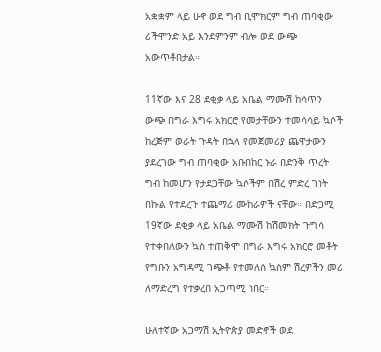አቋቋም ላይ ሁኖ ወደ ግብ ቢሞክርም ግብ ጠባቂው ሪችሞንድ አይ እንደምንም ብሎ ወደ ውጭ አውጥቶበታል።

11ኛው እና 28 ደቂቃ ላይ አቤል ማሙሽ ከሳጥን ውጭ በግራ እግሩ አክርሮ የመታቸውን ተመሳሳይ ኳሶች ከረጅም ወራት ጉዳት በኋላ የመጀመሪያ ጨዋታውን ያደረገው ግብ ጠባቂው አቡበከር ኑራ በድንቅ ጥረት ግብ ከመሆን የታደጋቸው ኳሶችም በሽረ ምድረ ገነት በኩል የተደረጉ ተጨማሪ ሙከራዎች ናቸው። በድጋሚ 19ኛው ደቂቃ ላይ አቤል ማሙሽ ከሽመክት ጉግሳ የተቀበለውን ኳስ ተጠቅሞ በግራ እግሩ አክርሮ መቶት የግቡን አግዳሚ ገጭቶ የተመለሰ ኳስም ሽረዎችን መሪ ለማድረግ የተቃረበ አጋጣሚ ነበር።

ሁለተኛው አጋማሽ ኢትዮጵያ መድኖች ወደ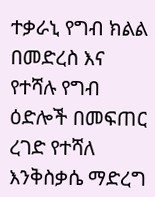ተቃራኒ የግብ ክልል በመድረስ እና የተሻሉ የግብ ዕድሎች በመፍጠር ረገድ የተሻለ እንቅስቃሴ ማድረግ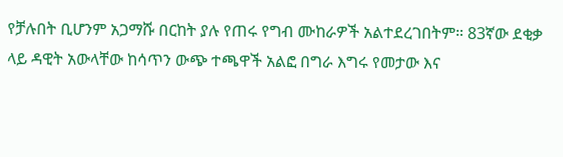የቻሉበት ቢሆንም አጋማሹ በርከት ያሉ የጠሩ የግብ ሙከራዎች አልተደረገበትም። 83ኛው ደቂቃ ላይ ዳዊት አውላቸው ከሳጥን ውጭ ተጫዋች አልፎ በግራ እግሩ የመታው እና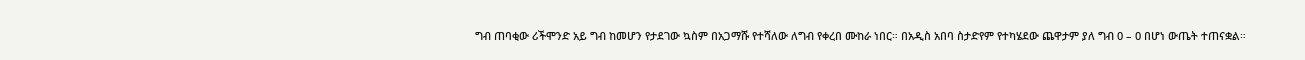ግብ ጠባቂው ሪችሞንድ አይ ግብ ከመሆን የታደገው ኳስም በአጋማሹ የተሻለው ለግብ የቀረበ ሙከራ ነበር። በአዲስ አበባ ስታድየም የተካሄደው ጨዋታም ያለ ግብ 0 – 0 በሆነ ውጤት ተጠናቋል።